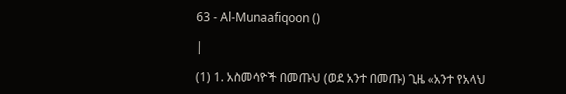63 - Al-Munaafiqoon ()

|

(1) 1. አስመሳዮች በመጡህ (ወደ አንተ በመጡ) ጊዜ «አንተ የአላህ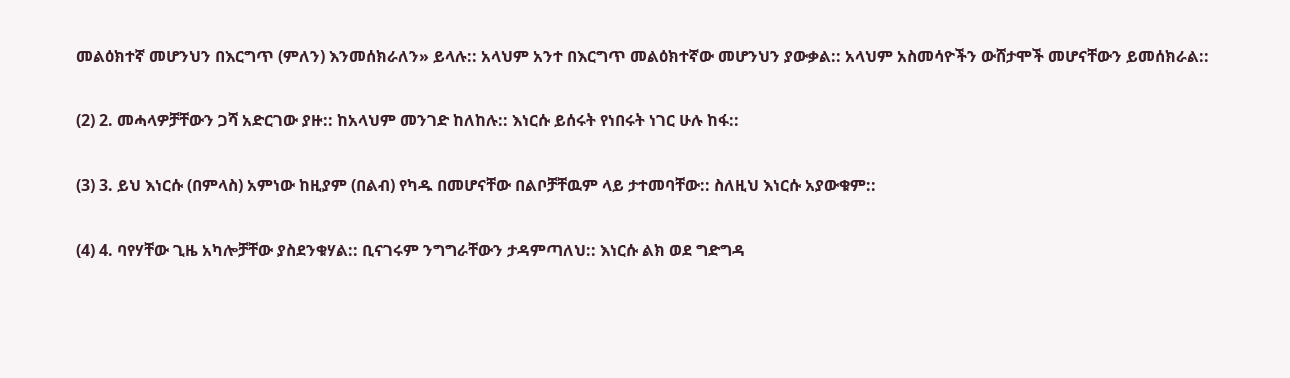መልዕክተኛ መሆንህን በእርግጥ (ምለን) እንመሰክራለን» ይላሉ:: አላህም አንተ በእርግጥ መልዕክተኛው መሆንህን ያውቃል:: አላህም አስመሳዮችን ውሸታሞች መሆናቸውን ይመሰክራል::

(2) 2. መሓላዎቻቸውን ጋሻ አድርገው ያዙ:: ከአላህም መንገድ ከለከሉ:: እነርሱ ይሰሩት የነበሩት ነገር ሁሉ ከፋ::

(3) 3. ይህ እነርሱ (በምላስ) አምነው ከዚያም (በልብ) የካዱ በመሆናቸው በልቦቻቸዉም ላይ ታተመባቸው:: ስለዚህ እነርሱ አያውቁም::

(4) 4. ባየሃቸው ጊዜ አካሎቻቸው ያስደንቁሃል:: ቢናገሩም ንግግራቸውን ታዳምጣለህ:: እነርሱ ልክ ወደ ግድግዳ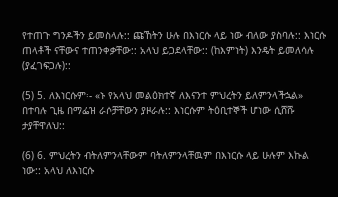የተጠጉ ግንዶችን ይመስላሉ:: ጩኸትን ሁሉ በእነርሱ ላይ ነው ብለው ያስባሉ:: እነርሱ ጠላቶች ናቸውና ተጠንቀቃቸው:: አላህ ይጋደላቸው:: (ከእምነት) እንዴት ይመለሳሉ (ያፈገፍጋሉ)::

(5) 5. ለእነርሱም፡- «ኑ የአላህ መልዕክተኛ ለእናንተ ምህረትን ይለምንላችኋል» በተባሉ ጊዜ በማፌዝ ራሶቻቸውን ያዞራሉ:: እነርሱም ትዕቢተኞች ሆነው ሲሸሹ ታያቸዋለህ::

(6) 6. ምህረትን ብትለምንላቸውም ባትለምንላቸዉም በእነርሱ ላይ ሁሉም እኩል ነው:: አላህ ለእነርሱ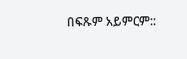በፍጹም አይምርም::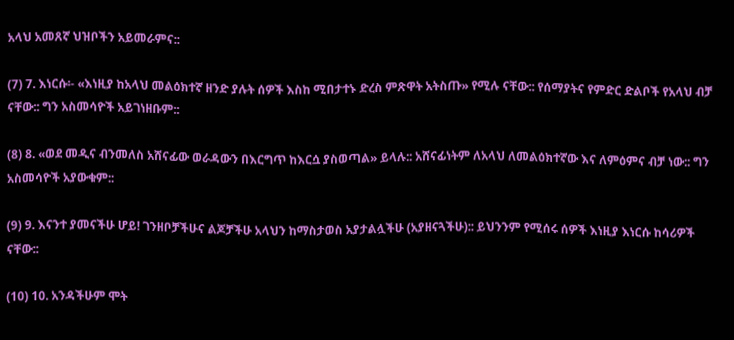አላህ አመጸኛ ህዝቦችን አይመራምና::

(7) 7. እነርሱ፡- «እነዚያ ከአላህ መልዕክተኛ ዘንድ ያሉት ሰዎች እስከ ሚበታተኑ ድረስ ምጽዋት አትስጡ» የሚሉ ናቸው:: የሰማያትና የምድር ድልቦች የአላህ ብቻ ናቸው:: ግን አስመሳዮች አይገነዘቡም::

(8) 8. «ወደ መዲና ብንመለስ አሸናፊው ወራዳውን በእርግጥ ከእርሷ ያስወጣል» ይላሉ:: አሸናፊነትም ለአላህ ለመልዕክተኛው እና ለምዕምና ብቻ ነው:: ግን አስመሳዮች አያውቁም::

(9) 9. እናንተ ያመናችሁ ሆይ! ገንዘቦቻችሁና ልጆቻችሁ አላህን ከማስታወስ አያታልሏችሁ (አያዘናጓችሁ):: ይህንንም የሚሰሩ ሰዎች እነዚያ እነርሱ ከሳሪዎች ናቸው::

(10) 10. አንዳችሁም ሞት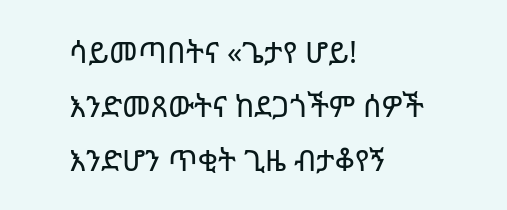ሳይመጣበትና «ጌታየ ሆይ! እንድመጸውትና ከደጋጎችም ሰዎች እንድሆን ጥቂት ጊዜ ብታቆየኝ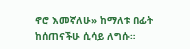ኖሮ እመኛለሁ» ከማለቱ በፊት ከሰጠናችሁ ሲሳይ ለግሱ።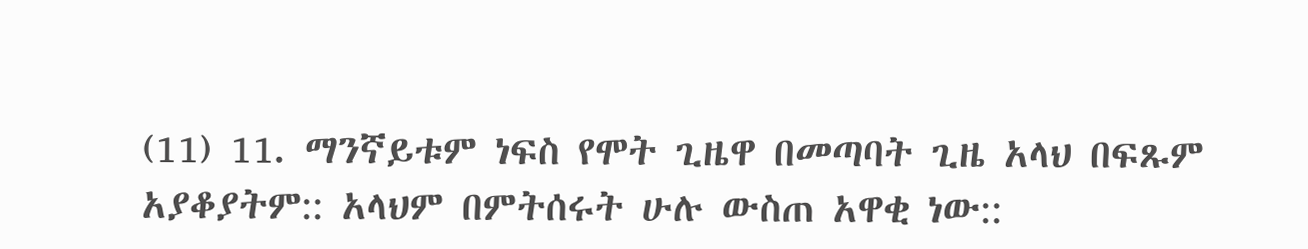(11) 11. ማንኛይቱም ነፍስ የሞት ጊዜዋ በመጣባት ጊዜ አላህ በፍጹም አያቆያትም:: አላህም በምትሰሩት ሁሉ ውስጠ አዋቂ ነው::